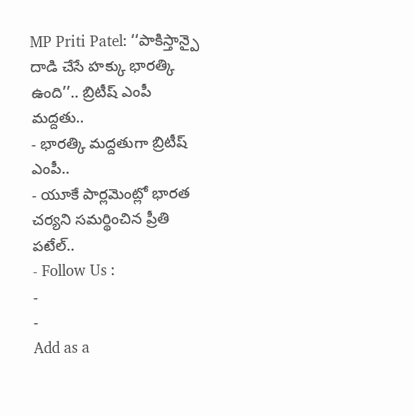MP Priti Patel: ‘‘పాకిస్తాన్పై దాడి చేసే హక్కు భారత్కి ఉంది’’.. బ్రిటీష్ ఎంపీ మద్దతు..
- భారత్కి మద్దతుగా బ్రిటీష్ ఎంపీ..
- యూకే పార్లమెంట్లో భారత చర్యని సమర్థించిన ప్రీతి పటేల్..
- Follow Us :
-
-
Add as a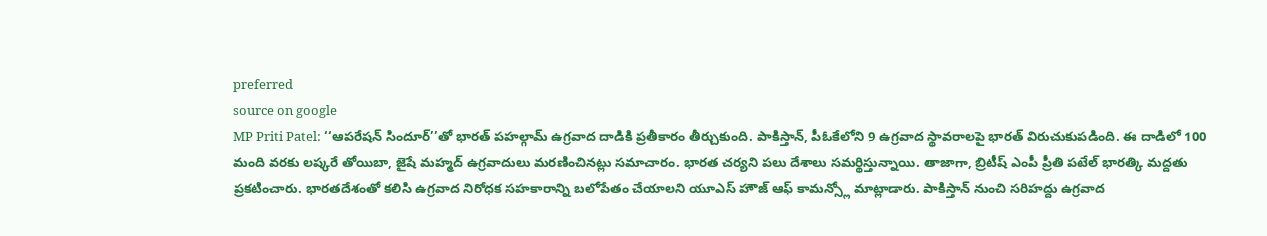preferred
source on google
MP Priti Patel: ‘‘ఆపరేషన్ సిందూర్’’తో భారత్ పహల్గామ్ ఉగ్రవాద దాడికి ప్రతీకారం తీర్చుకుంది. పాకిస్తాన్, పీఓకేలోని 9 ఉగ్రవాద స్థావరాలపై భారత్ విరుచుకుపడింది. ఈ దాడిలో 100 మంది వరకు లష్కరే తోయిబా, జైషే మహ్మద్ ఉగ్రవాదులు మరణించినట్లు సమాచారం. భారత చర్యని పలు దేశాలు సమర్థిస్తున్నాయి. తాజాగా, బ్రిటీష్ ఎంపీ ప్రీతి పటేల్ భారత్కి మద్దతు ప్రకటించారు. భారతదేశంతో కలిసి ఉగ్రవాద నిరోధక సహకారాన్ని బలోపేతం చేయాలని యూఎస్ హౌజ్ ఆఫ్ కామన్స్లో మాట్లాడారు. పాకిస్తాన్ నుంచి సరిహద్దు ఉగ్రవాద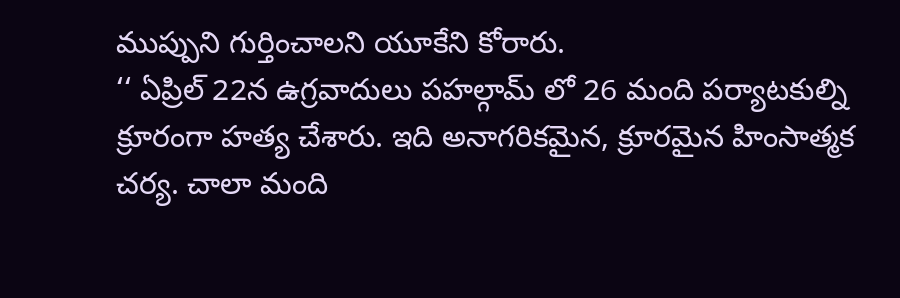ముప్పుని గుర్తించాలని యూకేని కోరారు.
‘‘ ఏప్రిల్ 22న ఉగ్రవాదులు పహల్గామ్ లో 26 మంది పర్యాటకుల్ని క్రూరంగా హత్య చేశారు. ఇది అనాగరికమైన, క్రూరమైన హింసాత్మక చర్య. చాలా మంది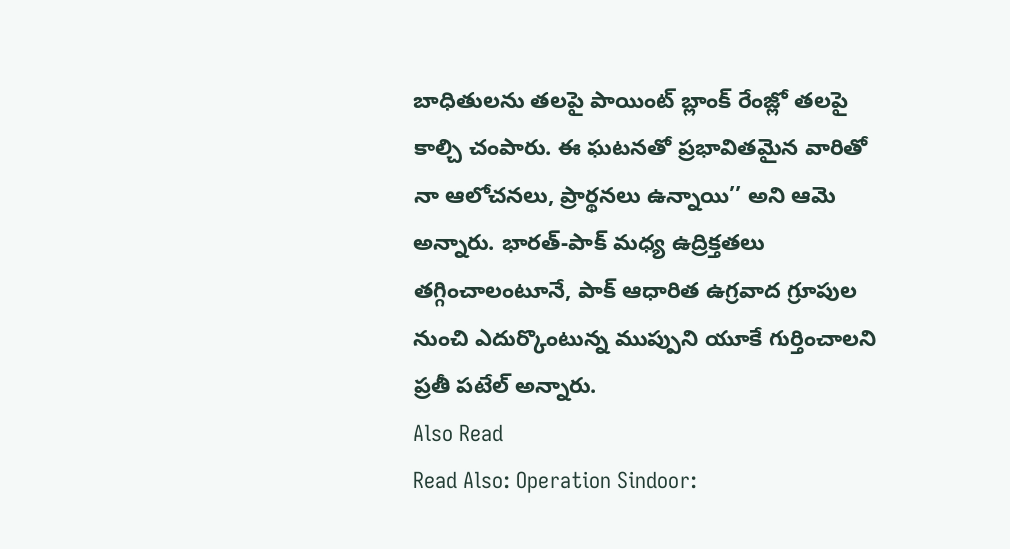బాధితులను తలపై పాయింట్ బ్లాంక్ రేంజ్లో తలపై కాల్చి చంపారు. ఈ ఘటనతో ప్రభావితమైన వారితో నా ఆలోచనలు, ప్రార్థనలు ఉన్నాయి’’ అని ఆమె అన్నారు. భారత్-పాక్ మధ్య ఉద్రిక్తతలు తగ్గించాలంటూనే, పాక్ ఆధారిత ఉగ్రవాద గ్రూపుల నుంచి ఎదుర్కొంటున్న ముప్పుని యూకే గుర్తించాలని ప్రతీ పటేల్ అన్నారు.
Also Read
Read Also: Operation Sindoor: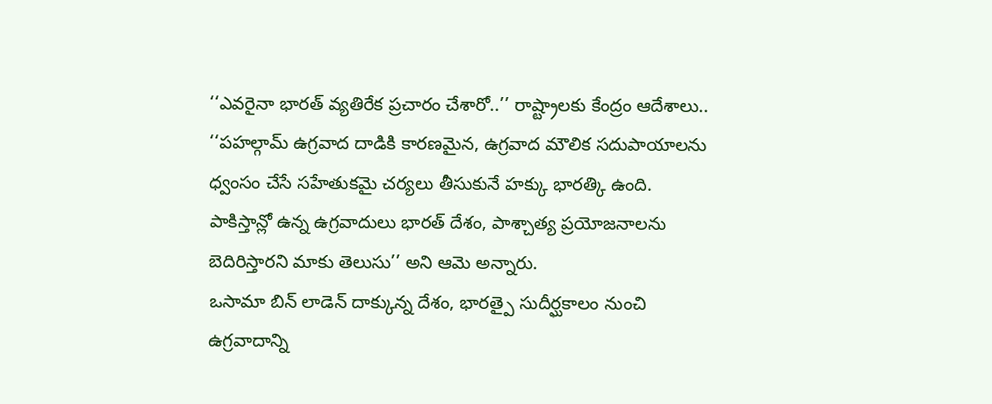‘‘ఎవరైనా భారత్ వ్యతిరేక ప్రచారం చేశారో..’’ రాష్ట్రాలకు కేంద్రం ఆదేశాలు..
‘‘పహల్గామ్ ఉగ్రవాద దాడికి కారణమైన, ఉగ్రవాద మౌలిక సదుపాయాలను ధ్వంసం చేసే సహేతుకమై చర్యలు తీసుకునే హక్కు భారత్కి ఉంది. పాకిస్తాన్లో ఉన్న ఉగ్రవాదులు భారత్ దేశం, పాశ్చాత్య ప్రయోజనాలను బెదిరిస్తారని మాకు తెలుసు’’ అని ఆమె అన్నారు.
ఒసామా బిన్ లాడెన్ దాక్కున్న దేశం, భారత్పై సుదీర్ఘకాలం నుంచి ఉగ్రవాదాన్ని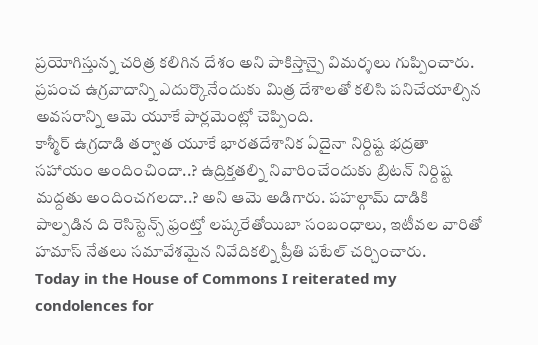ప్రయోగిస్తున్న చరిత్ర కలిగిన దేశం అని పాకిస్తాన్పై విమర్శలు గుప్పించారు. ప్రపంచ ఉగ్రవాదాన్ని ఎదుర్కొనేందుకు మిత్ర దేశాలతో కలిసి పనిచేయాల్సిన అవసరాన్ని ఆమె యూకే పార్లమెంట్లో చెప్పింది.
కాశ్మీర్ ఉగ్రదాడి తర్వాత యూకే భారతదేశానిక ఏదైనా నిర్దిష్ట భద్రతా సహాయం అందించిందా..? ఉద్రిక్తతల్ని నివారించేందుకు బ్రిటన్ నిర్దిష్ట మద్దతు అందించగలదా..? అని ఆమె అడిగారు. పహల్గామ్ దాడికి పాల్పడిన ది రెసిస్టెన్స్ ఫ్రంట్తో లష్కరేతోయిబా సంబంధాలు, ఇటీవల వారితో హమాస్ నేతలు సమావేశమైన నివేదికల్ని ప్రీతి పటేల్ చర్చించారు.
Today in the House of Commons I reiterated my condolences for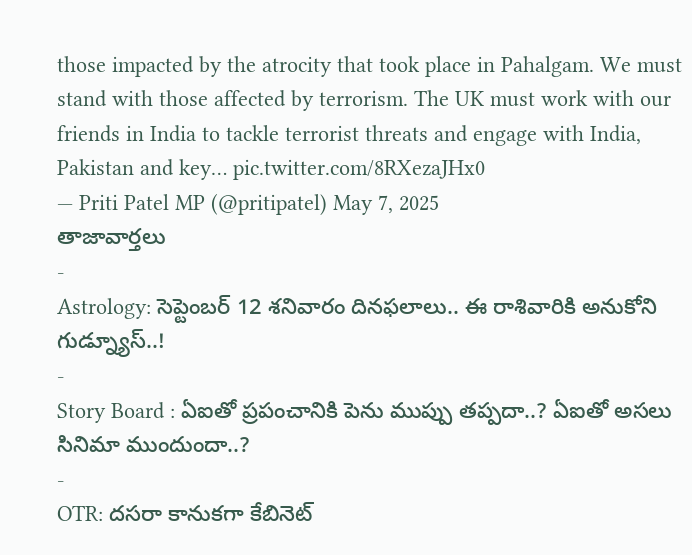those impacted by the atrocity that took place in Pahalgam. We must stand with those affected by terrorism. The UK must work with our friends in India to tackle terrorist threats and engage with India, Pakistan and key… pic.twitter.com/8RXezaJHx0
— Priti Patel MP (@pritipatel) May 7, 2025
తాజావార్తలు
-
Astrology: సెప్టెంబర్ 12 శనివారం దినఫలాలు.. ఈ రాశివారికి అనుకోని గుడ్న్యూస్..!
-
Story Board : ఏఐతో ప్రపంచానికి పెను ముప్పు తప్పదా..? ఏఐతో అసలు సినిమా ముందుందా..?
-
OTR: దసరా కానుకగా కేబినెట్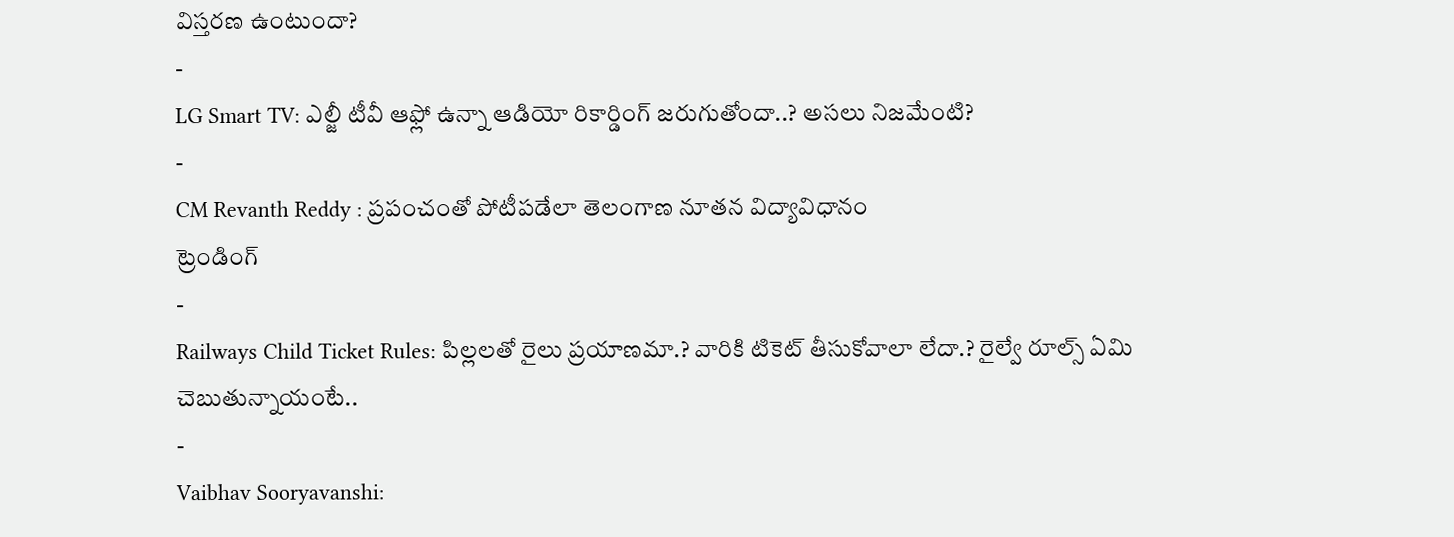విస్తరణ ఉంటుందా?
-
LG Smart TV: ఎల్జీ టీవీ ఆఫ్లో ఉన్నా ఆడియో రికార్డింగ్ జరుగుతోందా..? అసలు నిజమేంటి?
-
CM Revanth Reddy : ప్రపంచంతో పోటీపడేలా తెలంగాణ నూతన విద్యావిధానం
ట్రెండింగ్
-
Railways Child Ticket Rules: పిల్లలతో రైలు ప్రయాణమా.? వారికి టికెట్ తీసుకోవాలా లేదా.? రైల్వే రూల్స్ ఏమి చెబుతున్నాయంటే..
-
Vaibhav Sooryavanshi: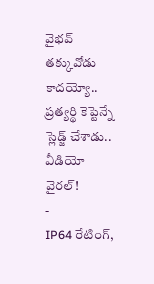వైభవ్ తక్కువోడు కాదయ్యో.. ప్రత్యర్థి కెప్టెన్నే స్లెడ్జ్ చేశాడు.. వీడియో వైరల్!
-
IP64 రేటింగ్,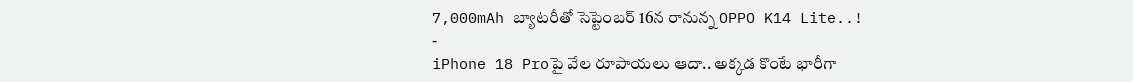7,000mAh బ్యాటరీతో సెప్టెంబర్ 16న రానున్న OPPO K14 Lite..!
-
iPhone 18 Proపై వేల రూపాయలు ఆదా.. అక్కడ కొంటే భారీగా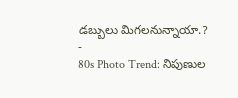డబ్బులు మిగలనున్నాయా.?
-
80s Photo Trend: నిపుణుల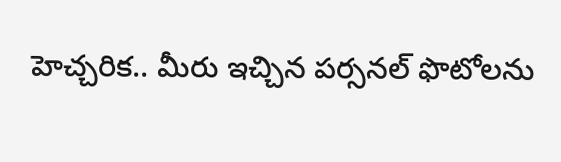హెచ్చరిక.. మీరు ఇచ్చిన పర్సనల్ ఫొటోలను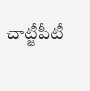చాట్జీపీటీ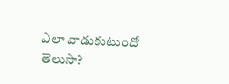ఎలా వాడుకుటుందో తెలుసా?